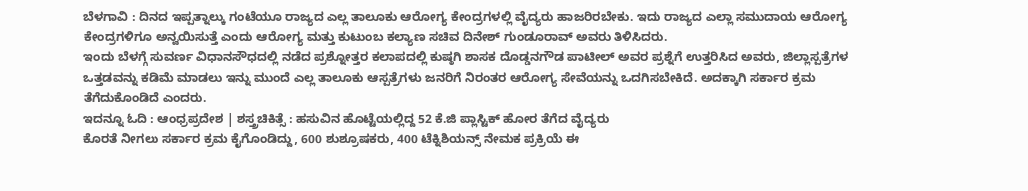ಬೆಳಗಾವಿ : ದಿನದ ಇಪ್ಪತ್ನಾಲ್ಕು ಗಂಟೆಯೂ ರಾಜ್ಯದ ಎಲ್ಲ ತಾಲೂಕು ಆರೋಗ್ಯ ಕೇಂದ್ರಗಳಲ್ಲಿ ವೈದ್ಯರು ಹಾಜರಿರಬೇಕು. ಇದು ರಾಜ್ಯದ ಎಲ್ಲಾ ಸಮುದಾಯ ಆರೋಗ್ಯ ಕೇಂದ್ರಗಳಿಗೂ ಅನ್ವಯಿಸುತ್ತೆ ಎಂದು ಆರೋಗ್ಯ ಮತ್ತು ಕುಟುಂಬ ಕಲ್ಯಾಣ ಸಚಿವ ದಿನೇಶ್ ಗುಂಡೂರಾವ್ ಅವರು ತಿಳಿಸಿದರು.
ಇಂದು ಬೆಳಗ್ಗೆ ಸುವರ್ಣ ವಿಧಾನಸೌಧದಲ್ಲಿ ನಡೆದ ಪ್ರಶ್ನೋತ್ತರ ಕಲಾಪದಲ್ಲಿ ಕುಷ್ಠಗಿ ಶಾಸಕ ದೊಡ್ಡನಗೌಡ ಪಾಟೀಲ್ ಅವರ ಪ್ರಶ್ನೆಗೆ ಉತ್ತರಿಸಿದ ಅವರು, ಜಿಲ್ಲಾಸ್ಪತ್ರೆಗಳ ಒತ್ತಡವನ್ನು ಕಡಿಮೆ ಮಾಡಲು ಇನ್ನು ಮುಂದೆ ಎಲ್ಲ ತಾಲೂಕು ಆಸ್ಪತ್ರೆಗಳು ಜನರಿಗೆ ನಿರಂತರ ಆರೋಗ್ಯ ಸೇವೆಯನ್ನು ಒದಗಿಸಬೇಕಿದೆ. ಅದಕ್ಕಾಗಿ ಸರ್ಕಾರ ಕ್ರಮ ತೆಗೆದುಕೊಂಡಿದೆ ಎಂದರು.
ಇದನ್ನೂ ಓದಿ : ಆಂಧ್ರಪ್ರದೇಶ | ಶಸ್ತ್ರಚಿಕಿತ್ಸೆ : ಹಸುವಿನ ಹೊಟ್ಟೆಯಲ್ಲಿದ್ದ 52 ಕೆ.ಜಿ ಪ್ಲಾಸ್ಟಿಕ್ ಹೋರ ತೆಗೆದ ವೈದ್ಯರು
ಕೊರತೆ ನೀಗಲು ಸರ್ಕಾರ ಕ್ರಮ ಕೈಗೊಂಡಿದ್ದು, 600 ಶುಶ್ರೂಷಕರು, 400 ಟೆಕ್ನಿಶಿಯನ್ಸ್ ನೇಮಕ ಪ್ರಕ್ರಿಯೆ ಈ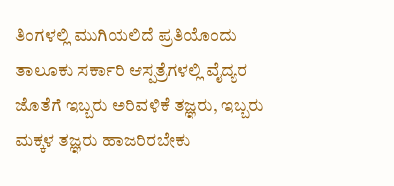ತಿಂಗಳಲ್ಲಿ ಮುಗಿಯಲಿದೆ ಪ್ರತಿಯೊಂದು ತಾಲೂಕು ಸರ್ಕಾರಿ ಆಸ್ಪತ್ರೆಗಳಲ್ಲಿ ವೈದ್ಯರ ಜೊತೆಗೆ ಇಬ್ಬರು ಅರಿವಳಿಕೆ ತಜ್ಞರು, ಇಬ್ಬರು ಮಕ್ಕಳ ತಜ್ಞರು ಹಾಜರಿರಬೇಕು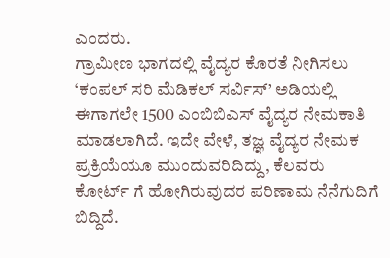ಎಂದರು.
ಗ್ರಾಮೀಣ ಭಾಗದಲ್ಲಿ ವೈದ್ಯರ ಕೊರತೆ ನೀಗಿಸಲು ‘ಕಂಪಲ್ ಸರಿ ಮೆಡಿಕಲ್ ಸರ್ವಿಸ್’ ಅಡಿಯಲ್ಲಿ ಈಗಾಗಲೇ 1500 ಎಂಬಿಬಿಎಸ್ ವೈದ್ಯರ ನೇಮಕಾತಿ ಮಾಡಲಾಗಿದೆ. ಇದೇ ವೇಳೆ, ತಜ್ಞ ವೈದ್ಯರ ನೇಮಕ ಪ್ರಕ್ರಿಯೆಯೂ ಮುಂದುವರಿದಿದ್ದು, ಕೆಲವರು ಕೋರ್ಟ್ ಗೆ ಹೋಗಿರುವುದರ ಪರಿಣಾಮ ನೆನೆಗುದಿಗೆ ಬಿದ್ದಿದೆ.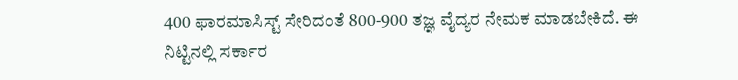400 ಫಾರಮಾಸಿಸ್ಟ್ ಸೇರಿದಂತೆ 800-900 ತಜ್ಞ ವೈದ್ಯರ ನೇಮಕ ಮಾಡಬೇಕಿದೆ. ಈ ನಿಟ್ಟಿನಲ್ಲಿ ಸರ್ಕಾರ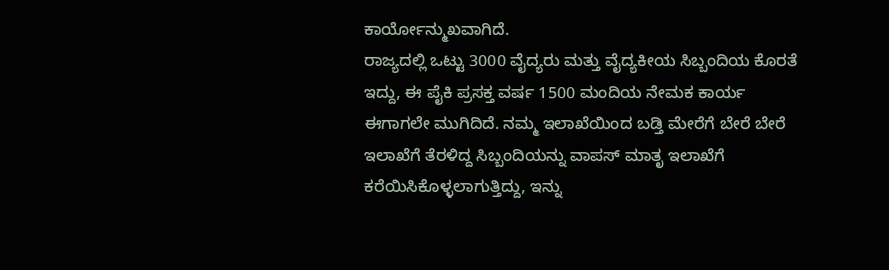ಕಾರ್ಯೋನ್ಮುಖವಾಗಿದೆ.
ರಾಜ್ಯದಲ್ಲಿ ಒಟ್ಟು 3000 ವೈದ್ಯರು ಮತ್ತು ವೈದ್ಯಕೀಯ ಸಿಬ್ಬಂದಿಯ ಕೊರತೆ ಇದ್ದು, ಈ ಪೈಕಿ ಪ್ರಸಕ್ತ ವರ್ಷ 1500 ಮಂದಿಯ ನೇಮಕ ಕಾರ್ಯ ಈಗಾಗಲೇ ಮುಗಿದಿದೆ. ನಮ್ಮ ಇಲಾಖೆಯಿಂದ ಬಡ್ತಿ ಮೇರೆಗೆ ಬೇರೆ ಬೇರೆ ಇಲಾಖೆಗೆ ತೆರಳಿದ್ದ ಸಿಬ್ಬಂದಿಯನ್ನು ವಾಪಸ್ ಮಾತೃ ಇಲಾಖೆಗೆ ಕರೆಯಿಸಿಕೊಳ್ಳಲಾಗುತ್ತಿದ್ದು, ಇನ್ನು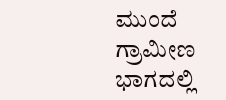ಮುಂದೆ ಗ್ರಾಮೀಣ ಭಾಗದಲ್ಲಿ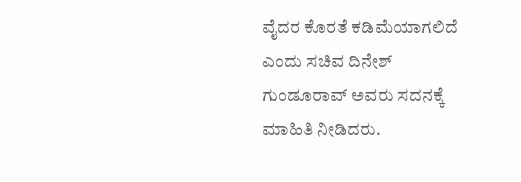ವೈದರ ಕೊರತೆ ಕಡಿಮೆಯಾಗಲಿದೆ ಎಂದು ಸಚಿವ ದಿನೇಶ್ ಗುಂಡೂರಾವ್ ಅವರು ಸದನಕ್ಕೆ ಮಾಹಿತಿ ನೀಡಿದರು.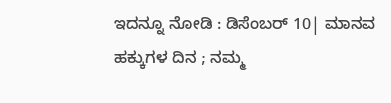ಇದನ್ನೂ ನೋಡಿ : ಡಿಸೆಂಬರ್ 10| ಮಾನವ ಹಕ್ಕುಗಳ ದಿನ ; ನಮ್ಮ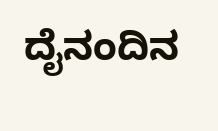ದೈನಂದಿನ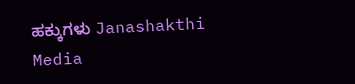ಹಕ್ಕುಗಳು Janashakthi Media